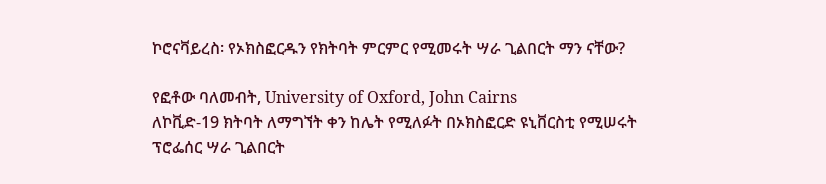ኮሮናቫይረስ፡ የኦክስፎርዱን የክትባት ምርምር የሚመሩት ሣራ ጊልበርት ማን ናቸው?

የፎቶው ባለመብት, University of Oxford, John Cairns
ለኮቪድ-19 ክትባት ለማግኘት ቀን ከሌት የሚለፉት በኦክስፎርድ ዩኒቨርስቲ የሚሠሩት ፕሮፌሰር ሣራ ጊልበርት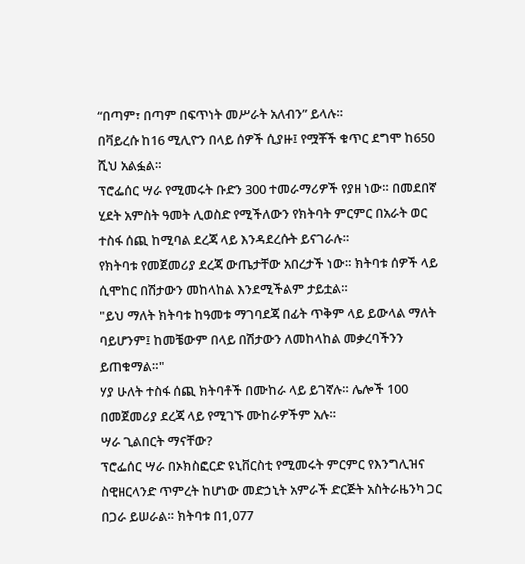“በጣም፣ በጣም በፍጥነት መሥራት አለብን” ይላሉ።
በቫይረሱ ከ16 ሚሊዮን በላይ ሰዎች ሲያዙ፤ የሟቾች ቁጥር ደግሞ ከ650 ሺህ አልፏል።
ፕሮፌሰር ሣራ የሚመሩት ቡድን 300 ተመራማሪዎች የያዘ ነው። በመደበኛ ሂደት አምስት ዓመት ሊወስድ የሚችለውን የክትባት ምርምር በአራት ወር ተስፋ ሰጪ ከሚባል ደረጃ ላይ እንዳደረሱት ይናገራሉ።
የክትባቱ የመጀመሪያ ደረጃ ውጤታቸው አበረታች ነው። ክትባቱ ሰዎች ላይ ሲሞከር በሽታውን መከላከል እንደሚችልም ታይቷል።
"ይህ ማለት ክትባቱ ከዓመቱ ማገባደጃ በፊት ጥቅም ላይ ይውላል ማለት ባይሆንም፤ ከመቼውም በላይ በሽታውን ለመከላከል መቃረባችንን ይጠቁማል።"
ሃያ ሁለት ተስፋ ሰጪ ክትባቶች በሙከራ ላይ ይገኛሉ። ሌሎች 100 በመጀመሪያ ደረጃ ላይ የሚገኙ ሙከራዎችም አሉ።
ሣራ ጊልበርት ማናቸው?
ፕሮፌሰር ሣራ በኦክስፎርድ ዩኒቨርስቲ የሚመሩት ምርምር የእንግሊዝና ስዊዘርላንድ ጥምረት ከሆነው መድኃኒት አምራች ድርጅት አስትራዜንካ ጋር በጋራ ይሠራል። ክትባቱ በ1,077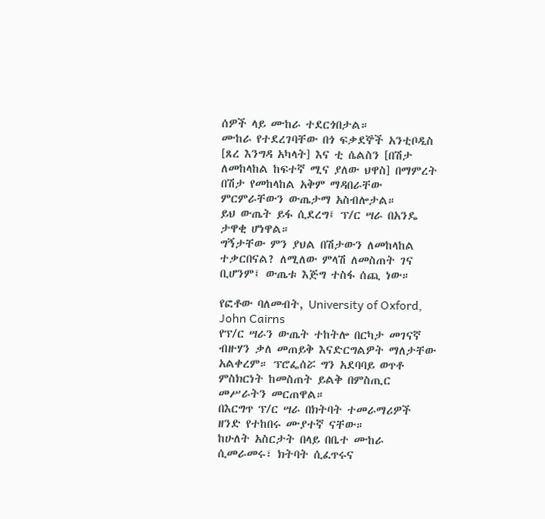ሰዎች ላይ ሙከራ ተደርጎበታል።
ሙከራ የተደረገባቸው በጎ ፍቃደኞች አንቲቦዲስ [ጸረ እንግዳ አካላት] እና ቲ ሴልስን [በሽታ ለመከላከል ከፍተኛ ሚና ያለው ህዋስ] በማምረት በሽታ የመከላከል አቅም ማዳበራቸው ምርምራቸውን ውጤታማ አስብሎታል።
ይህ ውጤት ይፋ ሲደረግ፤ ፕ/ር ሣራ በአንዴ ታዋቂ ሆነዋል።
ግኝታቸው ምን ያህል በሽታውን ለመከላከል ተቃርበናል? ለሚለው ምላሽ ለመስጠት ገና ቢሆንም፤ ውጤቱ እጅግ ተስፋ ሰጪ ነው።

የፎቶው ባለመብት, University of Oxford, John Cairns
የፕ/ር ሣራን ውጤት ተከትሎ በርካታ መገናኛ ብዙሃን ቃለ መጠይቅ እናድርግልዎት ማለታቸው አልቀረም። ፕሮፌሰሯ ግን አደባባይ ወጥቶ ምስክርነት ከመስጠት ይልቅ በምስጢር መሥራትን መርጠዋል።
በእርግጥ ፕ/ር ሣራ በክትባት ተመራማሪዎች ዘንድ የተከበሩ ሙያተኛ ናቸው።
ከሁለት አስርታት በላይ በቤተ ሙከራ ሲመራመሩ፣ ክትባት ሲፈጥሩና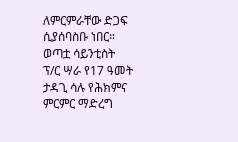ለምርምራቸው ድጋፍ ሲያሰባስቡ ነበር።
ወጣቷ ሳይንቲስት
ፕ/ር ሣራ የ17 ዓመት ታዳጊ ሳሉ የሕክምና ምርምር ማድረግ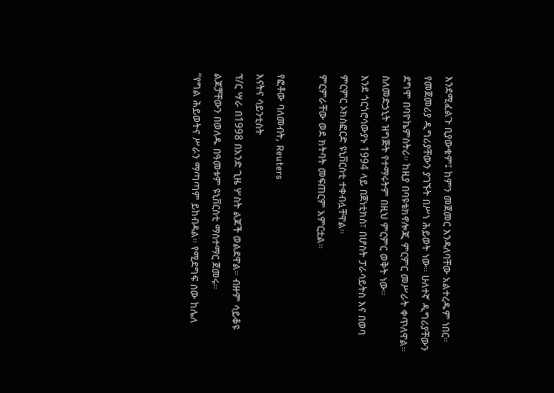እንደሚፈልጉ ቢያውቁም፤ ከምን መጀመር እንዳለባቸው አልተረዱም ነበር።
የመጀመሪያ ዲግሪያቸውን ያገኙት በሥነ ሕይወት ነው። ሁለተኛ ዲግሪያቸውን ደግሞ በባዮኬምስትሪ። ከዚያ በባዩቴክኖሎጂ ምርምር መሥራት ቀጥለዋል።
ስለመድኃኒት ዝግጅት የተማሩትም በዚህ ምርምር ወቅት ነው።
እንደ ጎርጎሮሳውያኑ 1994 ላይ በጀነቲክስ፣ በሆስት ፓራሳይትስ እና በወባ ምርምር ኦክስፎርድ ዩኒቨርስቲ ተቀብሏቸዋል።
ምርምራቸው ወደ ክትባት መፍጠርም አምርቷል።

የፎቶው ባለመብት, Reuters
እናትና ሳይንቲስት
ፕ/ር ሣራ በ1998 በአንድ ጊዜ ሦስት ልጆች ወልደዋል። ብዙም ሳይቆዩ ልጆቻቸውን በወለዱ በዓመቱም ዩኒቨርስቲ ማስተማር ጀመሩ።
“የግል ሕይወትና ሥራን ማጣጣም ይከብዳል። የሚደግፍ ሰው ከሌለ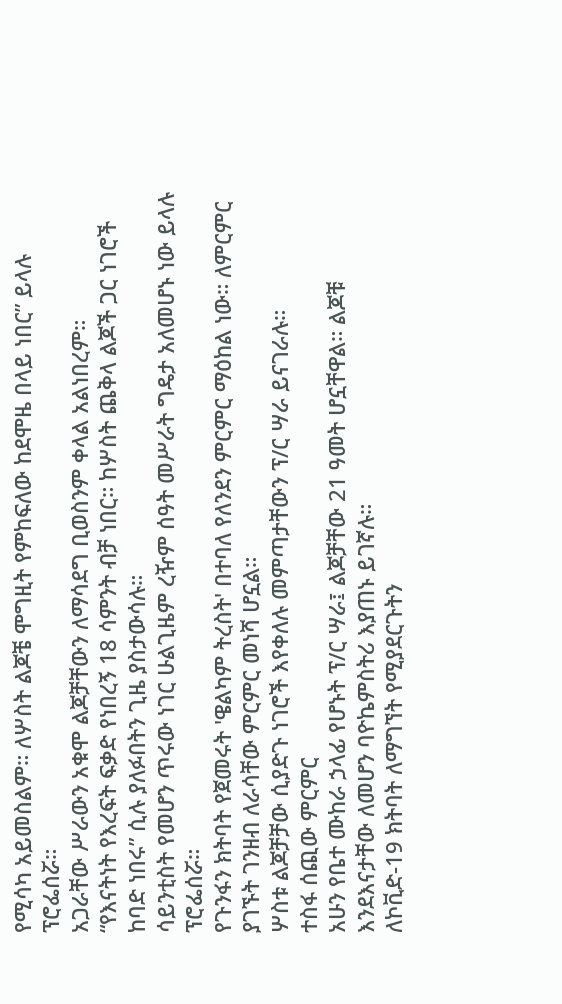የሚሳካ አይመስልም። ለሦስት ልጆቼ ሞግዚት የምከፍለው ከደሞዜ በላይ ነበር” ይላሉ ፕሮፌሰሯ።
አጋራቸው ሥራውን አቁሞ ልጆቻቸውን ለማሳደግ ቢወስንም ቀላል አልነበረም።
“የእናትነት የእረፍት ፍቃድ የነበረኝ 18 ሳምንት ብቻ ነበር። ከሦስት ጨቅላ ልጆች ጋር ነገሮች ከባድ ነበሩ” ሲሉ ያለፉበትን ጊዜ ያስታውሳሉ።
ሳይንቲስት የመሆን ጥሩው ነገር ሁልጊዜም ረዥም ሰዓት መሥራት ግዴታ አለመሆኑ ነው ይላሉ ፕሮፌሰሯ።
የጉንፋን ክትባት የጀመሩት 'ዌልካም ትረስት' በተባለ የለንደን ምርምር ማዕከል ነው። ለምርምር ያገኙት ገንዘብ ለራሳቸው ምርምር መነሻ ሆኗል።
ሦስቱ ልጆቻቻው ሲያድጉ ነገሮች እየቀለሉ መምጣታቸውን ፕ/ር ሣራ ይናገራሉ።
ተስፋ ሰጪው ምርምር
አሁን የቤተ ሙከራ ኃላፊ የሆኑት ፕ/ር ሣራ፤ ልጆቻቸው 21 ዓመት ሆኗቸዋል። ልጆቹ እንደእናታቸው ለመሆን ባዮኬምስትሪ እያጠኑ ይገኛሉ።
ለኮቪድ-19 ክትባት ለማግኘት የሚያደርጉትን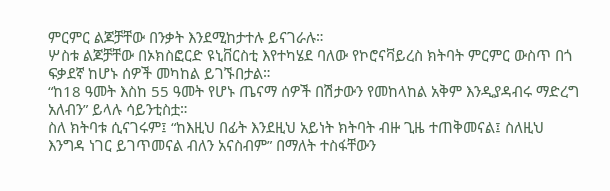ምርምር ልጆቻቸው በንቃት እንደሚከታተሉ ይናገራሉ።
ሦስቱ ልጆቻቸው በኦክስፎርድ ዩኒቨርስቲ እየተካሄደ ባለው የኮሮናቫይረስ ክትባት ምርምር ውስጥ በጎ ፍቃደኛ ከሆኑ ሰዎች መካከል ይገኙበታል።
“ከ18 ዓመት እስከ 55 ዓመት የሆኑ ጤናማ ሰዎች በሽታውን የመከላከል አቅም እንዲያዳብሩ ማድረግ አለብን” ይላሉ ሳይንቲስቷ።
ስለ ክትባቱ ሲናገሩም፤ “ከእዚህ በፊት እንደዚህ አይነት ክትባት ብዙ ጊዜ ተጠቅመናል፤ ስለዚህ እንግዳ ነገር ይገጥመናል ብለን አናስብም” በማለት ተስፋቸውን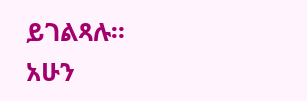ይገልጻሉ።
አሁን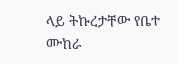ላይ ትኩረታቸው የቤተ ሙከራ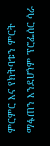ምርምር እና የክትባቱን ምርት ማፋጠን እንደሆነም ፕሮፌሰር ሳራ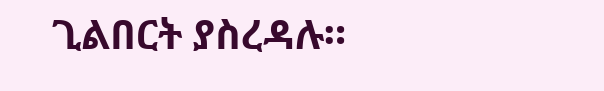ጊልበርት ያስረዳሉ።